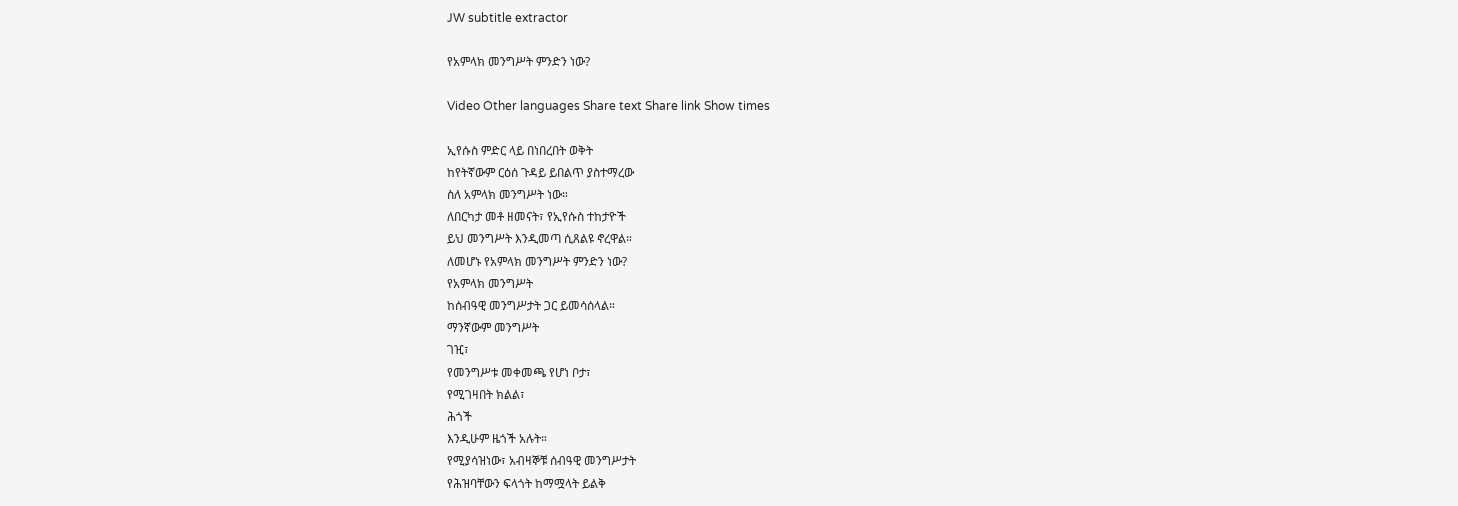JW subtitle extractor

የአምላክ መንግሥት ምንድን ነው?

Video Other languages Share text Share link Show times

ኢየሱስ ምድር ላይ በነበረበት ወቅት
ከየትኛውም ርዕሰ ጉዳይ ይበልጥ ያስተማረው
ስለ አምላክ መንግሥት ነው።
ለበርካታ መቶ ዘመናት፣ የኢየሱስ ተከታዮች
ይህ መንግሥት እንዲመጣ ሲጸልዩ ኖረዋል።
ለመሆኑ የአምላክ መንግሥት ምንድን ነው?
የአምላክ መንግሥት
ከሰብዓዊ መንግሥታት ጋር ይመሳሰላል።
ማንኛውም መንግሥት
ገዢ፣
የመንግሥቱ መቀመጫ የሆነ ቦታ፣
የሚገዛበት ክልል፣
ሕጎች
እንዲሁም ዜጎች አሉት።
የሚያሳዝነው፣ አብዛኞቹ ሰብዓዊ መንግሥታት
የሕዝባቸውን ፍላጎት ከማሟላት ይልቅ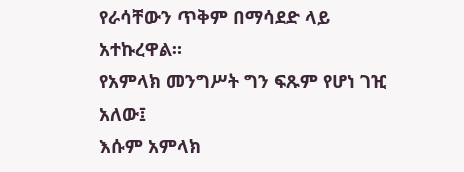የራሳቸውን ጥቅም በማሳደድ ላይ አተኩረዋል።
የአምላክ መንግሥት ግን ፍጹም የሆነ ገዢ አለው፤
እሱም አምላክ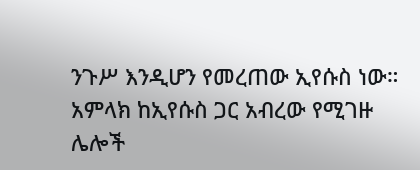ንጉሥ እንዲሆን የመረጠው ኢየሱስ ነው።
አምላክ ከኢየሱስ ጋር አብረው የሚገዙ
ሌሎች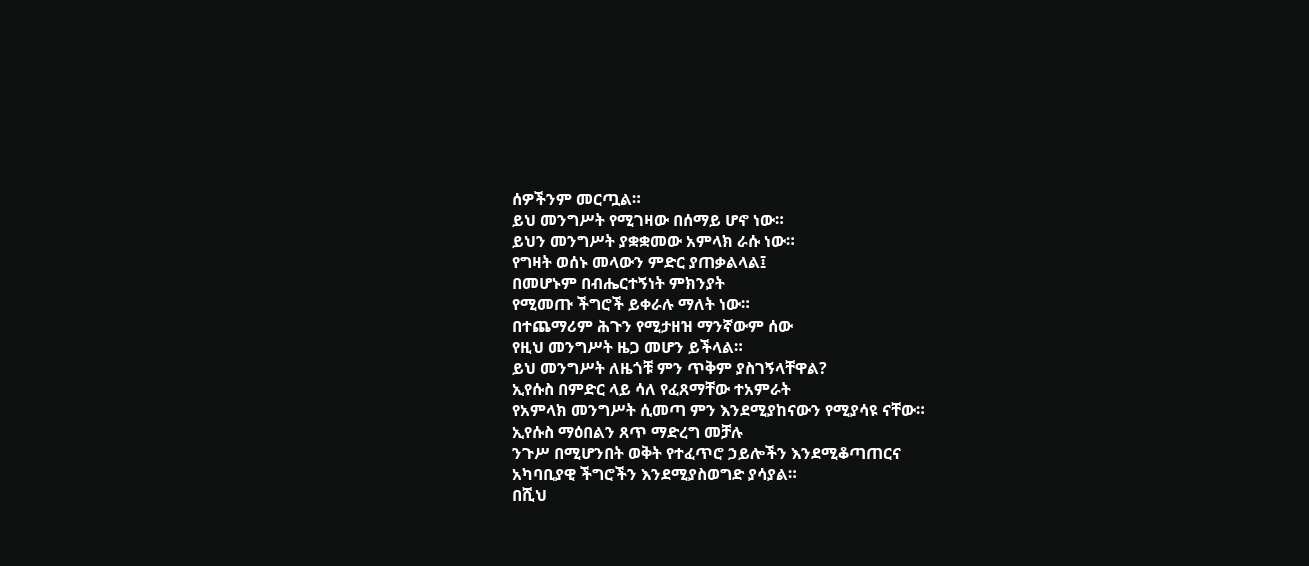ሰዎችንም መርጧል።
ይህ መንግሥት የሚገዛው በሰማይ ሆኖ ነው።
ይህን መንግሥት ያቋቋመው አምላክ ራሱ ነው።
የግዛት ወሰኑ መላውን ምድር ያጠቃልላል፤
በመሆኑም በብሔርተኝነት ምክንያት
የሚመጡ ችግሮች ይቀራሉ ማለት ነው።
በተጨማሪም ሕጉን የሚታዘዝ ማንኛውም ሰው
የዚህ መንግሥት ዜጋ መሆን ይችላል።
ይህ መንግሥት ለዜጎቹ ምን ጥቅም ያስገኝላቸዋል?
ኢየሱስ በምድር ላይ ሳለ የፈጸማቸው ተአምራት
የአምላክ መንግሥት ሲመጣ ምን እንደሚያከናውን የሚያሳዩ ናቸው።
ኢየሱስ ማዕበልን ጸጥ ማድረግ መቻሉ
ንጉሥ በሚሆንበት ወቅት የተፈጥሮ ኃይሎችን እንደሚቆጣጠርና
አካባቢያዊ ችግሮችን እንደሚያስወግድ ያሳያል።
በሺህ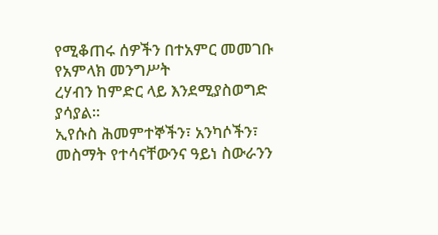የሚቆጠሩ ሰዎችን በተአምር መመገቡ
የአምላክ መንግሥት
ረሃብን ከምድር ላይ እንደሚያስወግድ ያሳያል።
ኢየሱስ ሕመምተኞችን፣ አንካሶችን፣
መስማት የተሳናቸውንና ዓይነ ስውራንን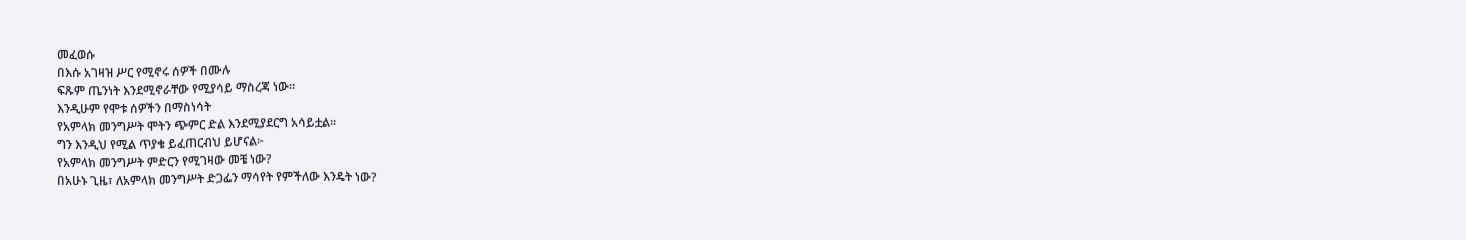መፈወሱ
በእሱ አገዛዝ ሥር የሚኖሩ ሰዎች በሙሉ
ፍጹም ጤንነት እንደሚኖራቸው የሚያሳይ ማስረጃ ነው።
እንዲሁም የሞቱ ሰዎችን በማስነሳት
የአምላክ መንግሥት ሞትን ጭምር ድል እንደሚያደርግ አሳይቷል።
ግን እንዲህ የሚል ጥያቄ ይፈጠርብህ ይሆናል፦
የአምላክ መንግሥት ምድርን የሚገዛው መቼ ነው?
በአሁኑ ጊዜ፣ ለአምላክ መንግሥት ድጋፌን ማሳየት የምችለው እንዴት ነው?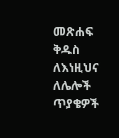መጽሐፍ ቅዱስ ለእነዚህና ለሌሎች ጥያቄዎች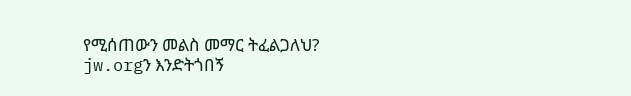የሚሰጠውን መልስ መማር ትፈልጋለህ?
jw.orgን እንድትጎበኝ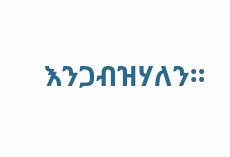እንጋብዝሃለን።